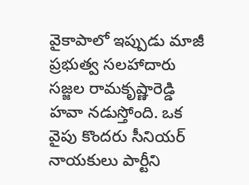వైకాపాలో ఇప్పుడు మాజీ ప్రభుత్వ సలహాదారు సజ్జల రామకృష్ణారెడ్డి హవా నడుస్తోంది. ఒక వైపు కొందరు సీనియర్ నాయకులు పార్టీని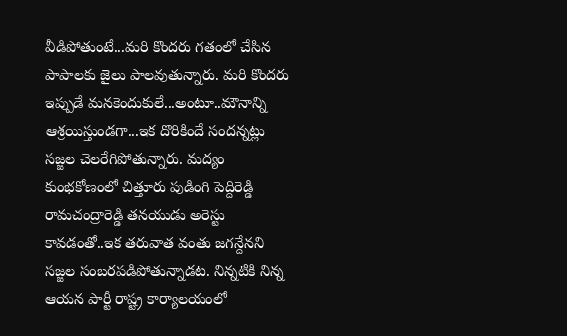వీడిపోతుంటే...మరి కొందరు గతంలో చేసిన పాపాలకు జైలు పాలవుతున్నారు. మరి కొందరు ఇప్పుడే మనకెందుకులే...అంటూ..మౌనాన్ని ఆశ్రయిస్తుండగా...ఇక దొరికిందే సందన్నట్లు సజ్జల చెలరేగిపోతున్నారు. మద్యం కుంభకోణంలో చిత్తూరు పుడింగి పెద్దిరెడ్డి రామచంద్రారెడ్డి తనయుడు అరెస్టు కావడంతో..ఇక తరువాత వంతు జగన్దేనని సజ్జల సంబరపడిపోతున్నాడట. నిన్నటికి నిన్న ఆయన పార్టీ రాష్ట్ర కార్యాలయంలో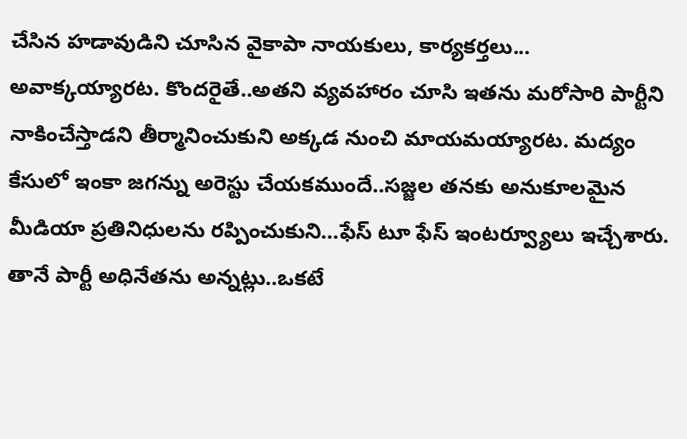చేసిన హడావుడిని చూసిన వైకాపా నాయకులు, కార్యకర్తలు... అవాక్కయ్యారట. కొందరైతే..అతని వ్యవహారం చూసి ఇతను మరోసారి పార్టీని నాకించేస్తాడని తీర్మానించుకుని అక్కడ నుంచి మాయమయ్యారట. మద్యం కేసులో ఇంకా జగన్ను అరెస్టు చేయకముందే..సజ్జల తనకు అనుకూలమైన మీడియా ప్రతినిధులను రప్పించుకుని...ఫేస్ టూ ఫేస్ ఇంటర్వ్యూలు ఇచ్చేశారు. తానే పార్టీ అధినేతను అన్నట్లు..ఒకటే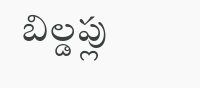బిల్డప్లు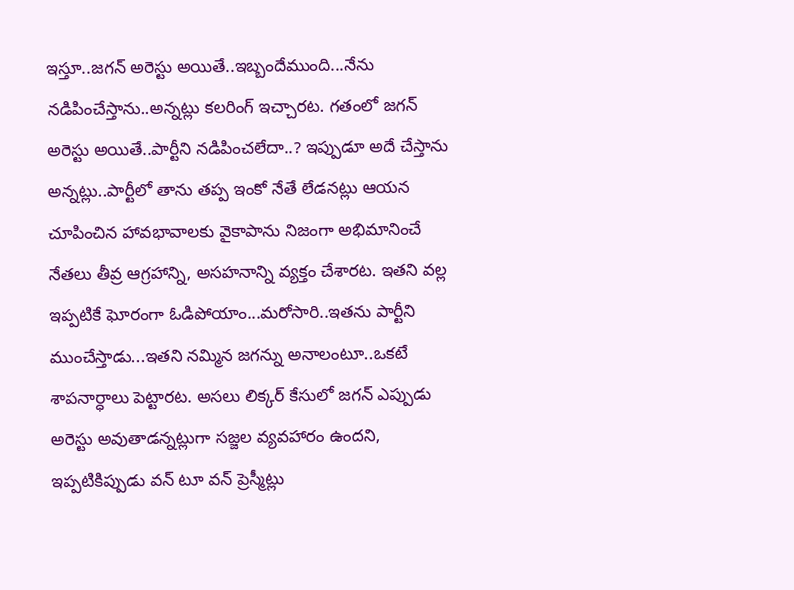ఇస్తూ..జగన్ అరెస్టు అయితే..ఇబ్బందేముంది...నేను నడిపించేస్తాను..అన్నట్లు కలరింగ్ ఇచ్చారట. గతంలో జగన్ అరెస్టు అయితే..పార్టీని నడిపించలేదా..? ఇప్పుడూ అదే చేస్తాను అన్నట్లు..పార్టీలో తాను తప్ప ఇంకో నేతే లేడనట్లు ఆయన చూపించిన హావభావాలకు వైకాపాను నిజంగా అభిమానించే నేతలు తీవ్ర ఆగ్రహాన్ని, అసహనాన్ని వ్యక్తం చేశారట. ఇతని వల్ల ఇప్పటికే ఘోరంగా ఓడిపోయాం...మరోసారి..ఇతను పార్టీని ముంచేస్తాడు...ఇతని నమ్మిన జగన్ను అనాలంటూ..ఒకటే శాపనార్ధాలు పెట్టారట. అసలు లిక్కర్ కేసులో జగన్ ఎప్పుడు అరెస్టు అవుతాడన్నట్లుగా సజ్జల వ్యవహారం ఉందని, ఇప్పటికిప్పుడు వన్ టూ వన్ ప్రెస్మీట్లు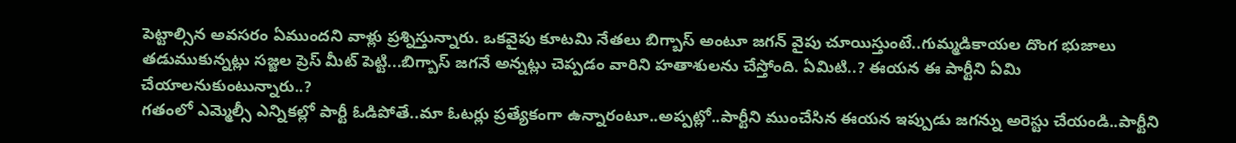పెట్టాల్సిన అవసరం ఏముందని వాళ్లు ప్రశ్నిస్తున్నారు. ఒకవైపు కూటమి నేతలు బిగ్బాస్ అంటూ జగన్ వైపు చూయిస్తుంటే..గుమ్మడికాయల దొంగ భుజాలు తడుముకున్నట్లు సజ్జల ప్రెస్ మీట్ పెట్టి...బిగ్బాస్ జగనే అన్నట్లు చెప్పడం వారిని హతాశులను చేస్తోంది. ఏమిటి..? ఈయన ఈ పార్టీని ఏమి చేయాలనుకుంటున్నారు..?
గతంలో ఎమ్మెల్సీ ఎన్నికల్లో పార్టీ ఓడిపోతే..మా ఓటర్లు ప్రత్యేకంగా ఉన్నారంటూ..అప్పట్లో..పార్టీని ముంచేసిన ఈయన ఇప్పుడు జగన్ను అరెస్టు చేయండి..పార్టీని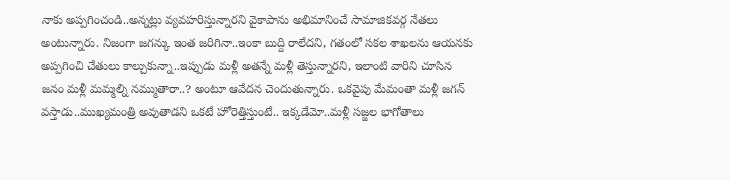నాకు అప్పగించండి..అన్నట్లు వ్యవహరిస్తున్నారని వైకాపాను అభిమానించే సామాజికవర్గ నేతలు అంటున్నారు. నిజంగా జగన్కు ఇంత జరిగినా..ఇంకా బుద్ది రాలేదని, గతంలో సకల శాఖలను ఆయనకు అప్పగించి చేతులు కాల్చుకున్నా..ఇప్పుడు మళ్లీ అతన్నే మళ్లీ తెస్తున్నారని, ఇలాంటి వారిని చూసిన జనం మళ్లీ మమ్మల్ని నమ్ముతారా..? అంటూ ఆవేదన చెందుతున్నారు. ఒకవైపు మేమంతా మళ్లీ జగన్ వస్తాడు..ముఖ్యమంత్రి అవుతాడని ఒకటే హోరెత్తిస్తుంటే.. ఇక్కడేమో..మళ్లీ సజ్జల భాగోతాలు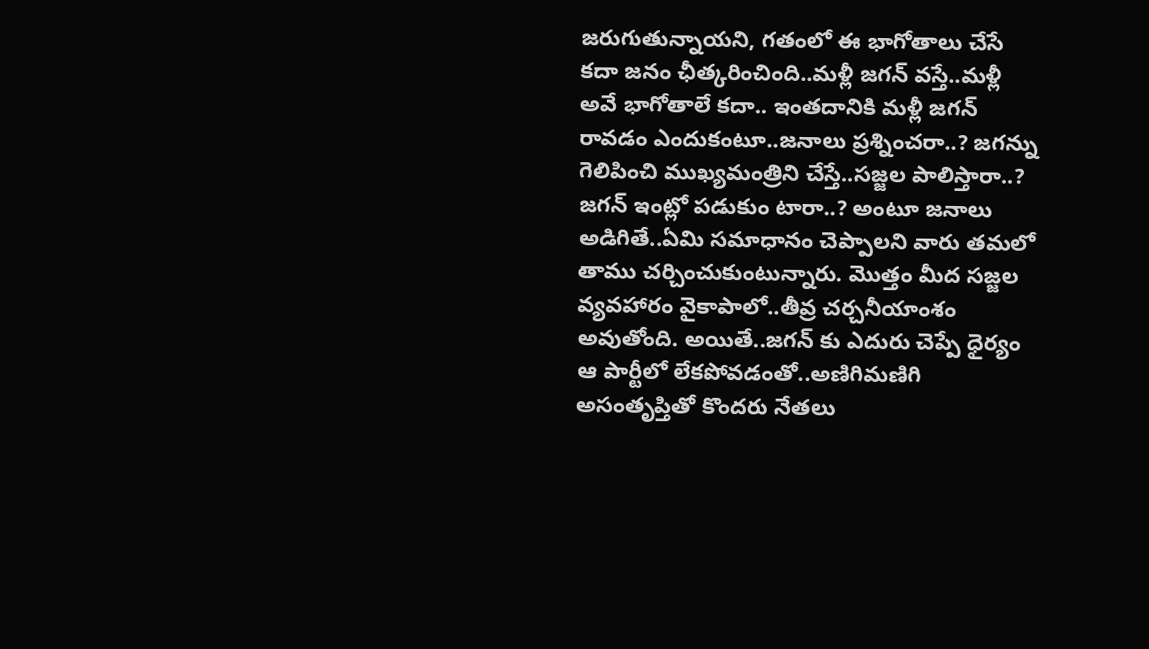జరుగుతున్నాయని, గతంలో ఈ భాగోతాలు చేసే కదా జనం ఛీత్కరించింది..మళ్లీ జగన్ వస్తే..మళ్లీ అవే భాగోతాలే కదా.. ఇంతదానికి మళ్లీ జగన్ రావడం ఎందుకంటూ..జనాలు ప్రశ్నించరా..? జగన్ను గెలిపించి ముఖ్యమంత్రిని చేస్తే..సజ్జల పాలిస్తారా..? జగన్ ఇంట్లో పడుకుం టారా..? అంటూ జనాలు అడిగితే..ఏమి సమాధానం చెప్పాలని వారు తమలో తాము చర్చించుకుంటున్నారు. మొత్తం మీద సజ్జల వ్యవహారం వైకాపాలో..తీవ్ర చర్చనీయాంశం అవుతోంది. అయితే..జగన్ కు ఎదురు చెప్పే ధైర్యం ఆ పార్టీలో లేకపోవడంతో..అణిగిమణిగి అసంతృప్తితో కొందరు నేతలు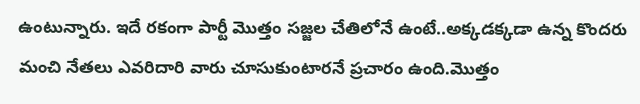ఉంటున్నారు. ఇదే రకంగా పార్టీ మొత్తం సజ్జల చేతిలోనే ఉంటే..అక్కడక్కడా ఉన్న కొందరు మంచి నేతలు ఎవరిదారి వారు చూసుకుంటారనే ప్రచారం ఉంది.మొత్తం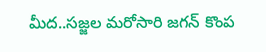మీద..సజ్జల మరోసారి జగన్ కొంప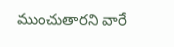ముంచుతారని వారే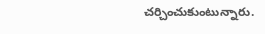చర్చించుకుంటున్నారు.